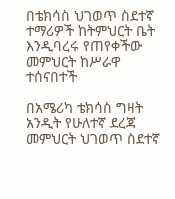በቴክሳስ ህገወጥ ስደተኛ ተማሪዎች ከትምህርት ቤት እንዲባረሩ የጠየቀችው መምህርት ከሥራዋ ተሰናበተች

በአሜሪካ ቴክሳስ ግዛት አንዲት የሁለተኛ ደረጃ መምህርት ህገወጥ ስደተኛ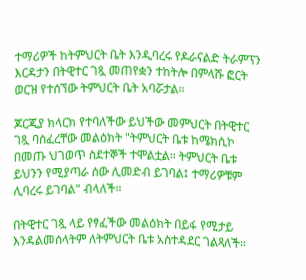ተማሪዎች ከትምህርት ቤት እንዲባረሩ የዶራናልድ ትራምፕን እርዳታን በትዊተር ገጿ መጠየቋን ተከትሎ በምላሹ ፎርት ወርዝ የተሰኘው ትምህርት ቤት አባሯታል።

ጆርጂያ ክላርክ የተባለችው ይህችው መምህርት በትዊተር ገጿ ባሰፈረቸው መልዕክት "ትምህርት ቤቱ ከሜክሲኮ በመጡ ህገወጥ ስደተኞች ተሞልቷል። ትምህርት ቤቱ ይህንን የሚያጣራ ሰው ሊመድብ ይገባል፤ ተማሪዎቹም ሊባረሩ ይገባል" ብላለች።

በትዊተር ገጿ ላይ የፃፈችው መልዕክት በይፋ የሚታይ እንዳልመሰላትም ለትምህርት ቤቱ አስተዳደር ገልጻለች።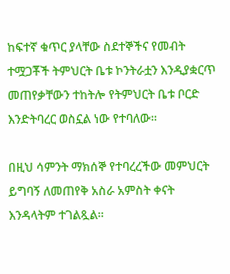ከፍተኛ ቁጥር ያላቸው ስደተኞችና የመብት ተሟጋቾች ትምህርት ቤቱ ኮንትራቷን እንዲያቋርጥ መጠየቃቸውን ተከትሎ የትምህርት ቤቱ ቦርድ እንድትባረር ወስኗል ነው የተባለው።

በዚህ ሳምንት ማክሰኞ የተባረረችው መምህርት ይግባኝ ለመጠየቅ አስራ አምስት ቀናት እንዳላትም ተገልጿል።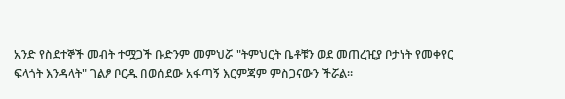አንድ የስደተኞች መብት ተሟጋች ቡድንም መምህሯ "ትምህርት ቤቶቹን ወደ መጠረዢያ ቦታነት የመቀየር ፍላጎት እንዳላት" ገልፆ ቦርዱ በወሰደው አፋጣኝ እርምጃም ምስጋናውን ችሯል።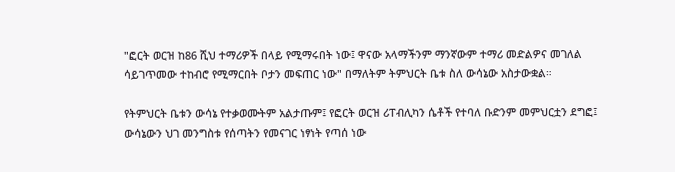"ፎርት ወርዝ ከ86 ሺህ ተማሪዎች በላይ የሚማሩበት ነው፤ ዋናው አላማችንም ማንኛውም ተማሪ መድልዎና መገለል ሳይገጥመው ተከብሮ የሚማርበት ቦታን መፍጠር ነው" በማለትም ትምህርት ቤቱ ስለ ውሳኔው አስታውቋል።

የትምህርት ቤቱን ውሳኔ የተቃወሙትም አልታጡም፤ የፎርት ወርዝ ሪፐብሊካን ሴቶች የተባለ ቡድንም መምህርቷን ደግፎ፤ ውሳኔውን ህገ መንግስቱ የሰጣትን የመናገር ነፃነት የጣሰ ነው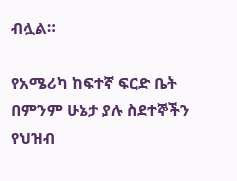ብሏል።

የአሜሪካ ከፍተኛ ፍርድ ቤት በምንም ሁኔታ ያሉ ስደተኞችን የህዝብ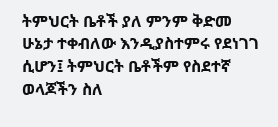ትምህርት ቤቶች ያለ ምንም ቅድመ ሁኔታ ተቀብለው እንዲያስተምሩ የደነገገ ሲሆን፤ ትምህርት ቤቶችም የስደተኛ ወላጆችን ስለ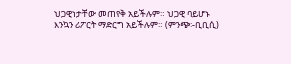ህጋዊነታቸው መጠየቅ አይችሉም። ህጋዊ ባይሆኑ እንኳን ሪፖርት ማድርግ አይችሉም። (ምንጭ፡-ቢቢሲ)